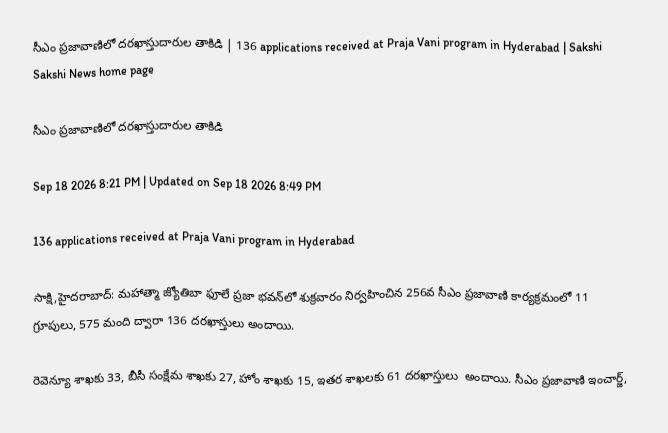సీఎం ప్రజావాణిలో దరఖాస్తుదారుల తాకిడి | 136 applications received at Praja Vani program in Hyderabad | Sakshi
Sakshi News home page

సీఎం ప్రజావాణిలో దరఖాస్తుదారుల తాకిడి

Sep 18 2026 8:21 PM | Updated on Sep 18 2026 8:49 PM

136 applications received at Praja Vani program in Hyderabad

సాక్షి,హైదరాబాద్‌: మహాత్మా జ్యోతిబా ఫూలే ప్రజా భవన్‌లో శుక్రవారం నిర్వహించిన 256వ సీఎం ప్రజావాణి కార్యక్రమంలో 11 గ్రూపులు, 575 మంది ద్వారా 136 దరఖాస్తులు అందాయి.

రెవెన్యూ శాఖకు 33, బీసీ సంక్షేమ శాఖకు 27, హోం శాఖకు 15, ఇతర శాఖలకు 61 దరఖాస్తులు  అందాయి. సీఎం ప్రజావాణి ఇంచార్జ్,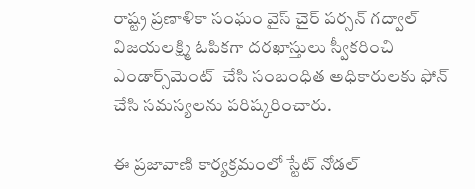రాష్ట్ర ప్రణాళికా సంఘం వైస్ చైర్ పర్సన్ గద్వాల్ విజయలక్ష్మి ఓపికగా దరఖాస్తులు స్వీకరించి ఎండార్స్‌మెంట్‌  చేసి సంబంధిత అధికారులకు ఫోన్ చేసి సమస్యలను పరిష్కరించారు.

ఈ ప్రజావాణి కార్యక్రమంలో స్టేట్ నోడల్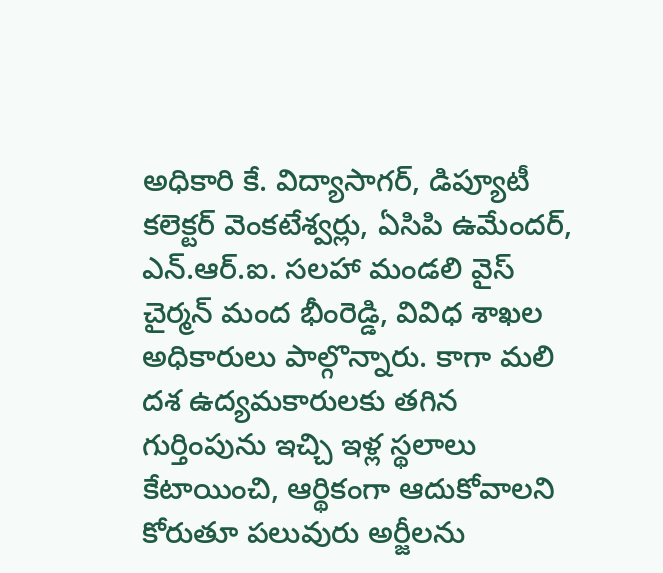అధికారి కే. విద్యాసాగర్, డిప్యూటీ కలెక్టర్ వెంకటేశ్వర్లు, ఏసిపి ఉమేందర్, ఎన్.ఆర్.ఐ. సలహా మండలి వైస్ చైర్మన్ మంద భీంరెడ్డి, వివిధ శాఖల అధికారులు పాల్గొన్నారు. కాగా మలి దశ ఉద్యమకారులకు తగిన గుర్తింపును ఇచ్చి ఇళ్ల స్థలాలు కేటాయించి, ఆర్థికంగా ఆదుకోవాలని కోరుతూ పలువురు అర్జీలను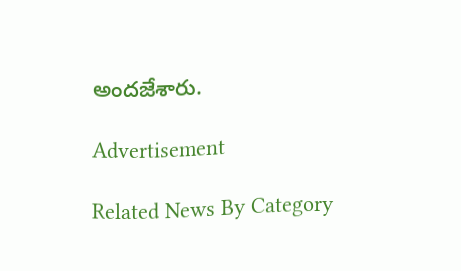అందజేశారు.

Advertisement

Related News By Category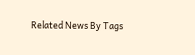Related News By Tags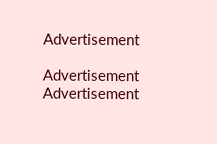Advertisement

Advertisement
Advertisement